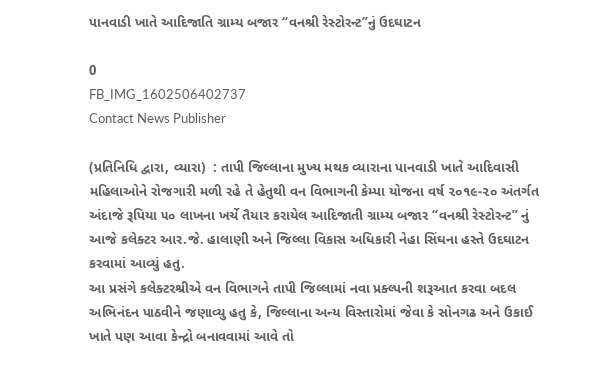પાનવાડી ખાતે આદિજાતિ ગ્રામ્ય બજાર “વનશ્રી રેસ્ટોરન્ટ”નું ઉદઘાટન

0
FB_IMG_1602506402737
Contact News Publisher

(પ્રતિનિધિ દ્વારા, વ્યારા)  : તાપી જિલ્લાના મુખ્ય મથક વ્યારાના પાનવાડી ખાતે આદિવાસી મહિલાઓને રોજગારી મળી રહે તે હેતુથી વન વિભાગની કેમ્પા યોજના વર્ષ ૨૦૧૯-૨૦ અંતર્ગત અંદાજે રૂપિયા ૫૦ લાખના ખર્ચે તૈયાર કરાયેલ આદિજાતી ગ્રામ્ય બજાર “વનશ્રી રેસ્ટોરન્ટ” નું આજે કલેક્ટર આર.જે. હાલાણી અને જિલ્લા વિકાસ અધિકારી નેહા સિંઘના હસ્તે ઉદઘાટન કરવામાં આવ્યું હતુ.
આ પ્રસંગે કલેક્ટરશ્રીએ વન વિભાગને તાપી જિલ્લામાં નવા પ્રક્લ્પની શરૂઆત કરવા બદલ અભિનંદન પાઠવીને જણાવ્યુ હતુ કે, જિલ્લાના અન્ય વિસ્તારોમાં જેવા કે સોનગઢ અને ઉકાઈ ખાતે પણ આવા કેન્દ્રો બનાવવામાં આવે તો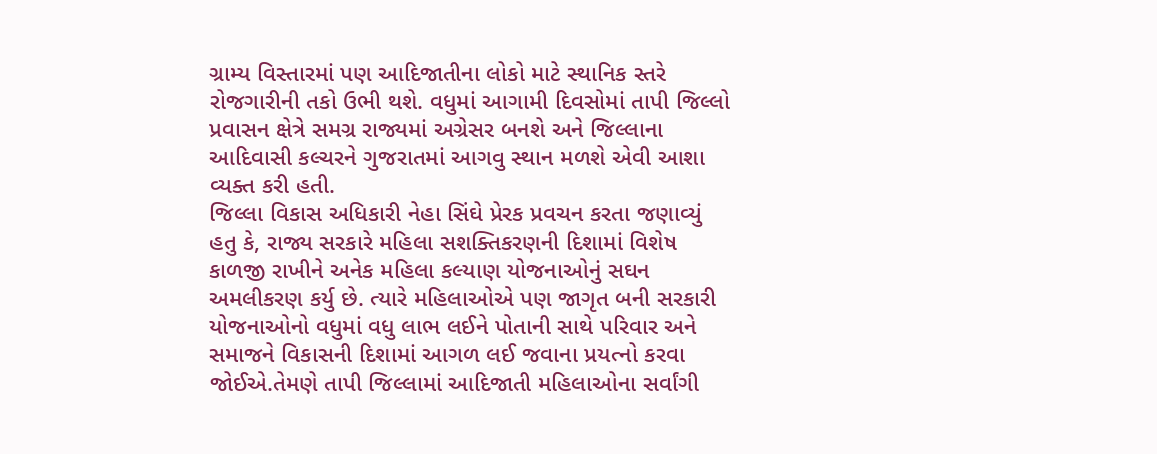ગ્રામ્ય વિસ્તારમાં પણ આદિજાતીના લોકો માટે સ્થાનિક સ્તરે રોજગારીની તકો ઉભી થશે. વધુમાં આગામી દિવસોમાં તાપી જિલ્લો પ્રવાસન ક્ષેત્રે સમગ્ર રાજ્યમાં અગ્રેસર બનશે અને જિલ્લાના આદિવાસી કલ્ચરને ગુજરાતમાં આગવુ સ્થાન મળશે એવી આશા વ્યક્ત કરી હતી.
જિલ્લા વિકાસ અધિકારી નેહા સિંઘે પ્રેરક પ્રવચન કરતા જણાવ્યું હતુ કે, રાજ્ય સરકારે મહિલા સશક્તિકરણની દિશામાં વિશેષ કાળજી રાખીને અનેક મહિલા કલ્યાણ યોજનાઓનું સઘન અમલીકરણ કર્યુ છે. ત્યારે મહિલાઓએ પણ જાગૃત બની સરકારી યોજનાઓનો વધુમાં વધુ લાભ લઈને પોતાની સાથે પરિવાર અને સમાજને વિકાસની દિશામાં આગળ લઈ જવાના પ્રયત્નો કરવા જોઈએ.તેમણે તાપી જિલ્લામાં આદિજાતી મહિલાઓના સર્વાંગી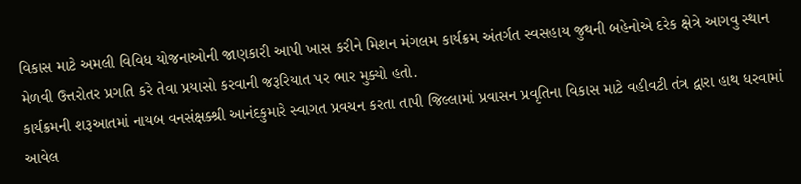વિકાસ માટે અમલી વિવિધ યોજનાઓની જાણકારી આપી ખાસ કરીને મિશન મંગલમ કાર્યક્રમ અંતર્ગત સ્વસહાય જુથની બહેનોએ દરેક ક્ષેત્રે આગવુ સ્થાન મેળવી ઉત્તરોતર પ્રગતિ કરે તેવા પ્રયાસો કરવાની જરૂરિયાત પર ભાર મુક્યો હતો.
કાર્યક્રમની શરૂઆતમાં નાયબ વનસંક્ષક્શ્રી આનંદકુમારે સ્વાગત પ્રવચન કરતા તાપી જિલ્લામાં પ્રવાસન પ્રવૃતિના વિકાસ માટે વહીવટી તંત્ર દ્વારા હાથ ધરવામાં આવેલ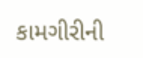કામગીરીની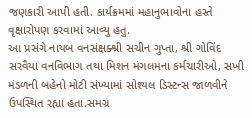જણકારી આપી હતી. કાર્યક્રમમાં મહાનુભાવોના હસ્તે વૃક્ષારોપણ કરવામાં આવ્યુ હતુ.
આ પ્રસંગે નાયબ વનસંક્ષક્શ્રી સચીન ગુપ્તા, શ્રી ગોવિંદ સરવૈયા વનવિભાગ તથા મિશન મંગલમના કર્મચારીઓ, સખી મંડળની બહેનો મોટી સંખ્યામાં સોશ્યલ ડિસ્ટન્સ જાળવીને ઉપસ્થિત રહ્યા હતા.સમગ્ર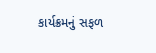કાર્યક્રમનું સફળ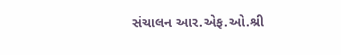સંચાલન આર.એફ.ઓ.શ્રી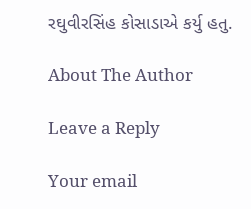રઘુવીરસિંહ કોસાડાએ કર્યુ હતુ.

About The Author

Leave a Reply

Your email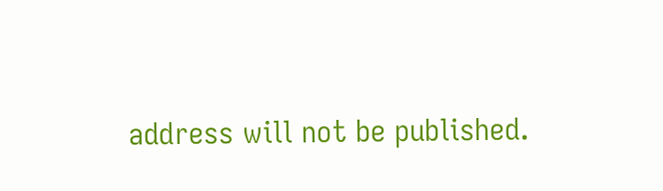address will not be published.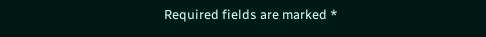Required fields are marked *